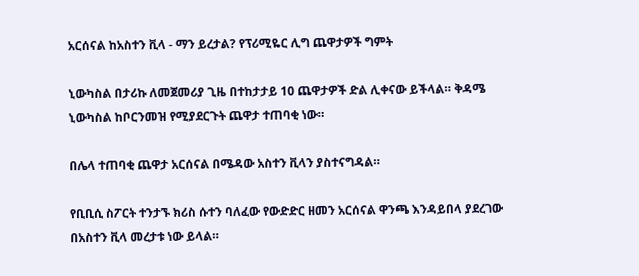አርሰናል ከአስተን ቪላ - ማን ይረታል? የፕሪሚዬር ሊግ ጨዋታዎች ግምት

ኒውካስል በታሪኩ ለመጀመሪያ ጊዜ በተከታታይ 10 ጨዋታዎች ድል ሊቀናው ይችላል። ቅዳሜ ኒውካስል ከቦርንመዝ የሚያደርጉት ጨዋታ ተጠባቂ ነው።

በሌላ ተጠባቂ ጨዋታ አርሰናል በሜዳው አስተን ቪላን ያስተናግዳል።

የቢቢሲ ስፖርት ተንታኙ ክሪስ ሱተን ባለፈው የውድድር ዘመን አርሰናል ዋንጫ እንዳይበላ ያደረገው በአስተን ቪላ መረታቱ ነው ይላል።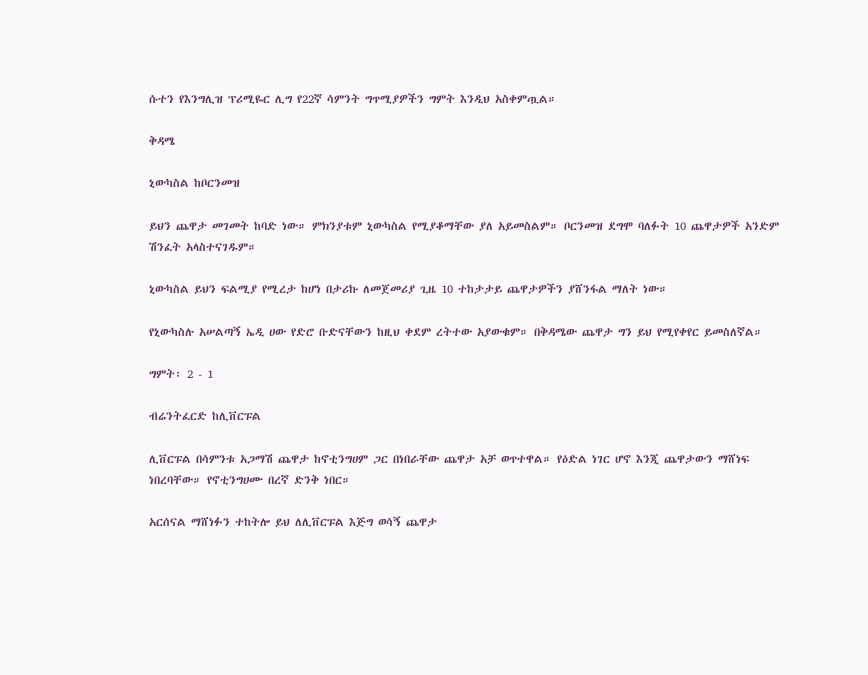ሱተን የእንግሊዝ ፕሪሚዬር ሊግ የ22ኛ ሳምንት ግጥሚያዎችን ግምት እንዲህ አስቀምጧል።

ቅዳሜ

ኒውካስል ከቦርንመዝ

ይህን ጨዋታ መገመት ከባድ ነው። ምክንያቱም ኒውካስል የሚያቆማቸው ያለ አይመስልም። ቦርንመዝ ደግሞ ባለፉት 10 ጨዋታዎች አንድም ሽንፈት አላስተናገዱም።

ኒውካስል ይህን ፍልሚያ የሚረታ ከሆነ በታሪኩ ለመጀመሪያ ጊዜ 10 ተከታታይ ጨዋታዎችን ያሸንፋል ማለት ነው።

የኒውካስሉ አሠልጣኝ ኤዲ ሀው የድሮ ቡድናቸውን ከዚህ ቀደም ረትተው አያውቁም። በቅዳሜው ጨዋታ ግን ይህ የሚየቀየር ይመስለኛል።

ግምት፡ 2 - 1

ብሬንትፈርድ ከሊቨርፑል

ሊቨርፑል በሳምንቱ አጋማሽ ጨዋታ ከኖቲንግሀም ጋር በነበራቸው ጨዋታ አቻ ወጥተዋል። የዕድል ነገር ሆኖ እንጂ ጨዋታውን ማሸነፍ ነበረባቸው። የኖቲንግሀሙ በረኛ ድንቅ ነበር።

አርሰናል ማሸነፉን ተከትሎ ይህ ለሊቨርፑል እጅግ ወሳኝ ጨዋታ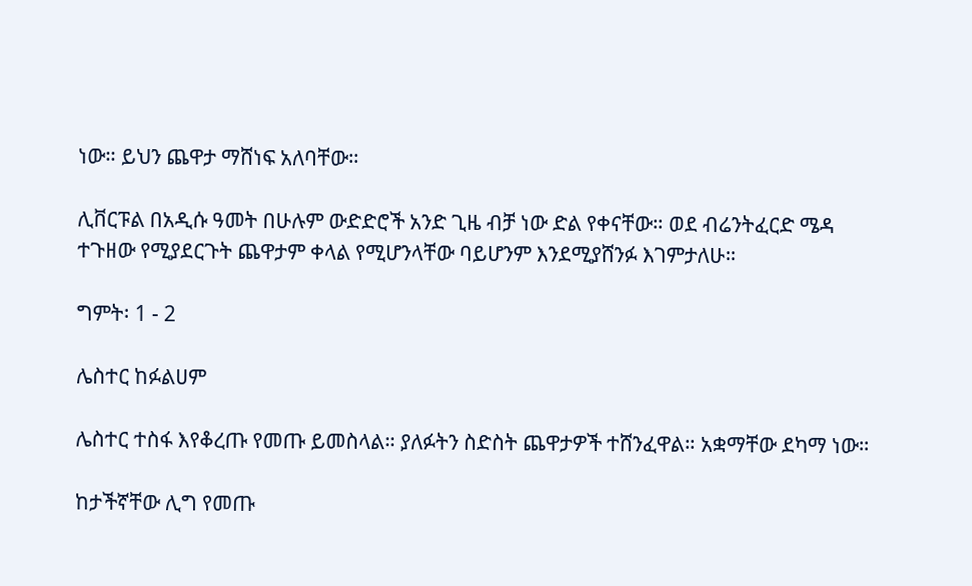ነው። ይህን ጨዋታ ማሸነፍ አለባቸው።

ሊቨርፑል በአዲሱ ዓመት በሁሉም ውድድሮች አንድ ጊዜ ብቻ ነው ድል የቀናቸው። ወደ ብሬንትፈርድ ሜዳ ተጉዘው የሚያደርጉት ጨዋታም ቀላል የሚሆንላቸው ባይሆንም እንደሚያሸንፉ እገምታለሁ።

ግምት፡ 1 - 2

ሌስተር ከፉልሀም

ሌስተር ተስፋ እየቆረጡ የመጡ ይመስላል። ያለፉትን ስድስት ጨዋታዎች ተሸንፈዋል። አቋማቸው ደካማ ነው።

ከታችኛቸው ሊግ የመጡ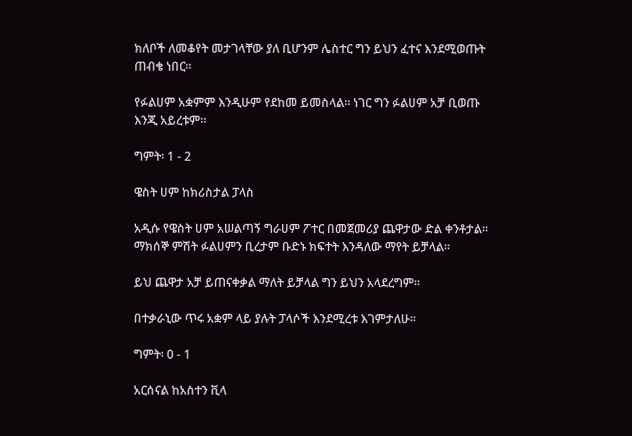ክለቦች ለመቆየት መታገላቸው ያለ ቢሆንም ሌስተር ግን ይህን ፈተና እንደሚወጡት ጠብቄ ነበር።

የፉልሀም አቋምም እንዲሁም የደከመ ይመስላል። ነገር ግን ፉልሀም አቻ ቢወጡ እንጂ አይረቱም።

ግምት፡ 1 - 2

ዌስት ሀም ከክሪስታል ፓላስ

አዲሱ የዌስት ሀም አሠልጣኝ ግራሀም ፖተር በመጀመሪያ ጨዋታው ድል ቀንቶታል። ማክሰኞ ምሽት ፉልሀምን ቢረታም ቡድኑ ክፍተት እንዳለው ማየት ይቻላል።

ይህ ጨዋታ አቻ ይጠናቀቃል ማለት ይቻላል ግን ይህን አላደረግም።

በተቃራኒው ጥሩ አቋም ላይ ያሉት ፓላሶች እንደሚረቱ እገምታለሁ።

ግምት፡ 0 - 1

አርሰናል ከአስተን ቪላ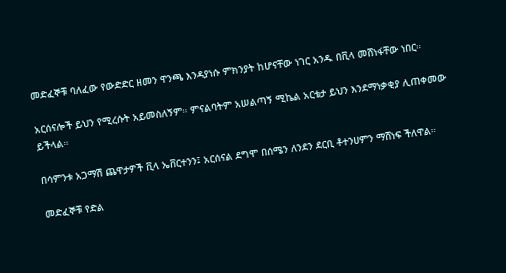መድፈኞቹ ባለፈው የውድድር ዘመን ዋንጫ እንዳያነሱ ምክንያት ከሆናቸው ነገር አንዱ በቪላ መሸነፋቸው ነበር።

አርሰናሎች ይህን የሚረሱት አይመስለኝም። ምናልባትም አሠልጣኝ ሚኬል አርቴታ ይህን እንደማነቃቂያ ሊጠቀመው ይችላል።

በሳምንቱ አጋማሽ ጨዋታዎች ቪላ ኤቨርተንን፤ አርሰናል ደግሞ በሰሜን ለንደን ደርቢ ቶተንሀምን ማሸነፍ ችለዋል።

መድፈኞቹ የድል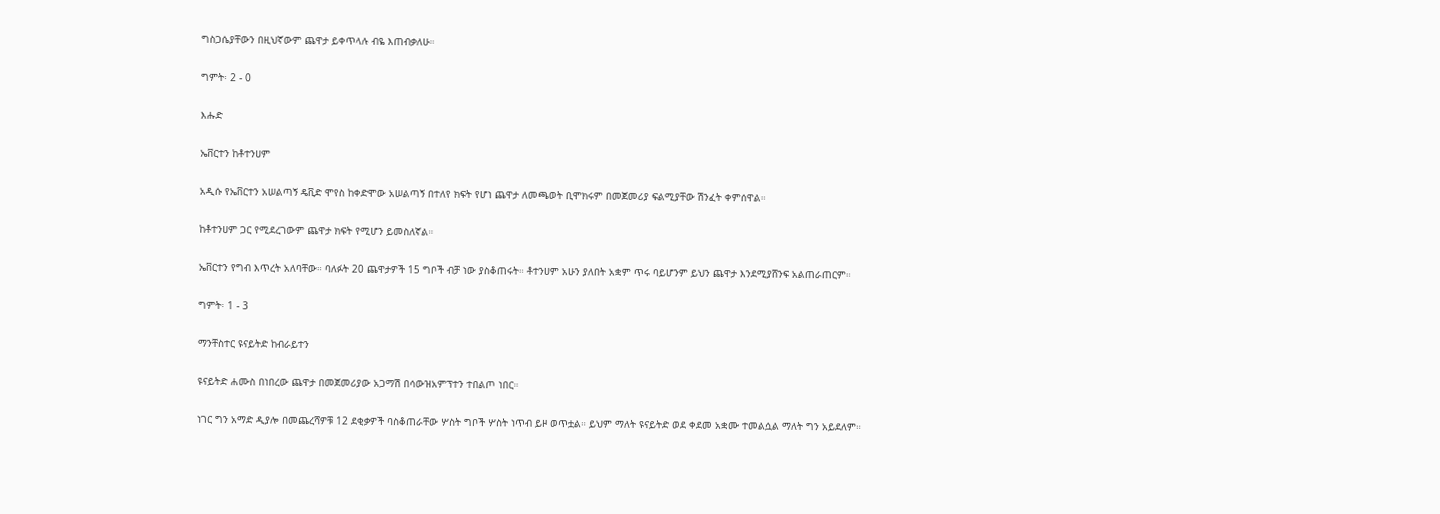ግስጋሴያቸውን በዚህኛውም ጨዋታ ይቀጥላሉ ብዬ እጠብቃለሁ።

ግምት፡ 2 - 0

እሑድ

ኤቨርተን ከቶተንሀም

አዲሱ የኤቨርተን አሠልጣኝ ዴቪድ ሞየስ ከቀድሞው አሠልጣኝ በተለየ ክፍት የሆነ ጨዋታ ለመጫወት ቢሞክሩም በመጀመሪያ ፍልሚያቸው ሽንፈት ቀምሰዋል።

ከቶተንሀም ጋር የሚደረገውም ጨዋታ ክፍት የሚሆን ይመስለኛል።

ኤቨርተን የግብ እጥረት አለባቸው። ባለፉት 20 ጨዋታዎች 15 ግቦች ብቻ ነው ያስቆጠሩት። ቶተንሀም አሁን ያለበት አቋም ጥሩ ባይሆንም ይህን ጨዋታ እንደሚያሸንፍ አልጠራጠርም።

ግምት፡ 1 - 3

ማንቸስተር ዩናይትድ ከብራይተን

ዩናይትድ ሐሙስ በነበረው ጨዋታ በመጀመሪያው አጋማሽ በሳውዝአምፕተን ተበልጦ ነበር።

ነገር ግን አማድ ዲያሎ በመጨረሻዎቹ 12 ደቂቃዎች ባስቆጠራቸው ሦስት ግቦች ሦስት ነጥብ ይዞ ወጥቷል። ይህም ማለት ዩናይትድ ወደ ቀደመ አቋሙ ተመልሷል ማለት ግን አይደለም።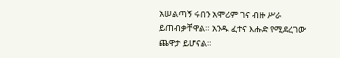አሠልጣኝ ሩበን አሞሪም ገና ብዙ ሥራ ይጠብቃቸዋል። አንዱ ፈተና እሑድ የሚደረገው ጨዋታ ይሆናል።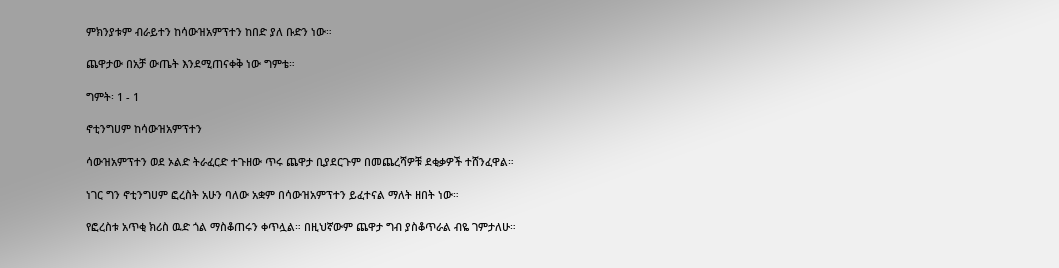ምክንያቱም ብራይተን ከሳውዝአምፕተን ከበድ ያለ ቡድን ነው።

ጨዋታው በአቻ ውጤት እንደሚጠናቀቅ ነው ግምቴ።

ግምት፡ 1 - 1

ኖቲንግሀም ከሳውዝአምፕተን

ሳውዝአምፕተን ወደ ኦልድ ትራፈርድ ተጉዘው ጥሩ ጨዋታ ቢያደርጉም በመጨረሻዎቹ ደቂቃዎች ተሸንፈዋል።

ነገር ግን ኖቲንግሀም ፎረስት አሁን ባለው አቋም በሳውዝአምፕተን ይፈተናል ማለት ዘበት ነው።

የፎረስቱ አጥቂ ክሪስ ዉድ ጎል ማስቆጠሩን ቀጥሏል። በዚህኛውም ጨዋታ ግብ ያስቆጥራል ብዬ ገምታለሁ።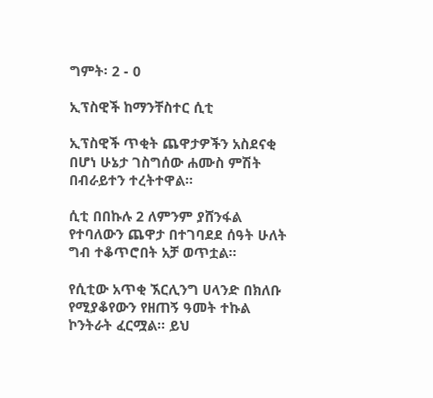ግምት፡ 2 - 0

ኢፕስዊች ከማንቸስተር ሲቲ

ኢፕስዊች ጥቂት ጨዋታዎችን አስደናቂ በሆነ ሁኔታ ገስግሰው ሐሙስ ምሽት በብራይተን ተረትተዋል።

ሲቲ በበኩሉ 2 ለምንም ያሸንፋል የተባለውን ጨዋታ በተገባደደ ሰዓት ሁለት ግብ ተቆጥሮበት አቻ ወጥቷል።

የሲቲው አጥቂ ኧርሊንግ ሀላንድ በክለቡ የሚያቆየውን የዘጠኝ ዓመት ተኩል ኮንትራት ፈርሟል። ይህ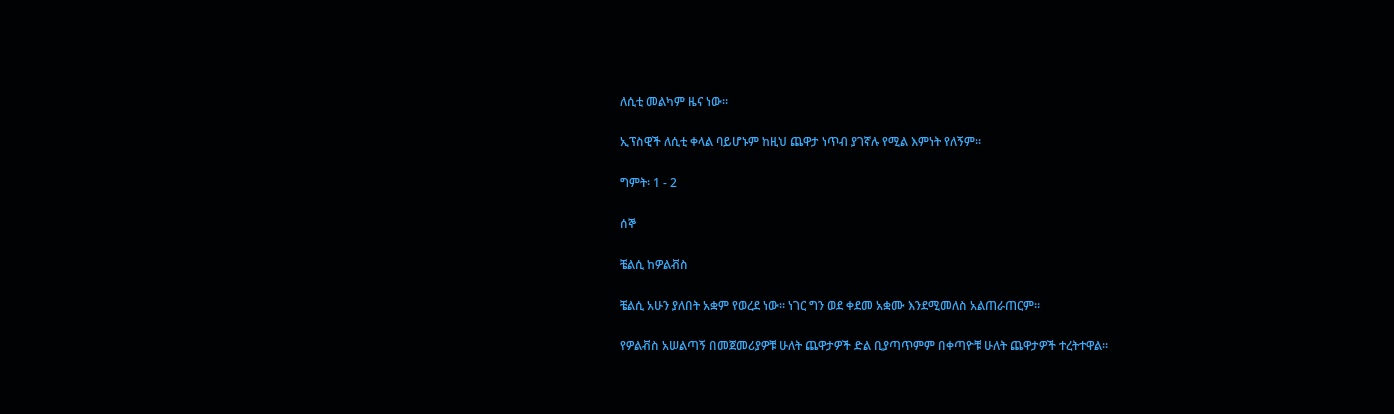ለሲቲ መልካም ዜና ነው።

ኢፕስዊች ለሲቲ ቀላል ባይሆኑም ከዚህ ጨዋታ ነጥብ ያገኛሉ የሚል እምነት የለኝም።

ግምት፡ 1 - 2

ሰኞ

ቼልሲ ከዎልቭስ

ቼልሲ አሁን ያለበት አቋም የወረደ ነው። ነገር ግን ወደ ቀደመ አቋሙ እንደሚመለስ አልጠራጠርም።

የዎልቭስ አሠልጣኝ በመጀመሪያዎቹ ሁለት ጨዋታዎች ድል ቢያጣጥምም በቀጣዮቹ ሁለት ጨዋታዎች ተረትተዋል።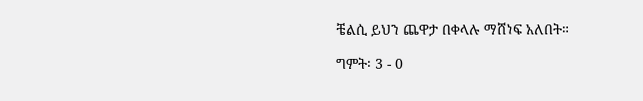ቼልሲ ይህን ጨዋታ በቀላሉ ማሸነፍ አለበት።

ግምት፡ 3 - 0